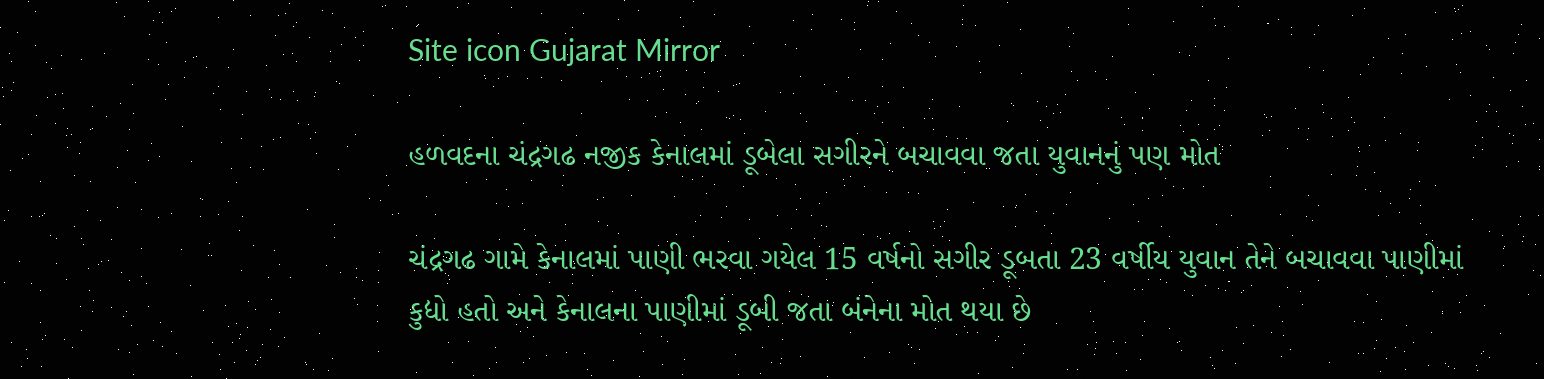Site icon Gujarat Mirror

હળવદના ચંદ્રગઢ નજીક કેનાલમાં ડૂબેલા સગીરને બચાવવા જતા યુવાનનું પણ મોત

ચંદ્રગઢ ગામે કેનાલમાં પાણી ભરવા ગયેલ 15 વર્ષનો સગીર ડૂબતા 23 વર્ષીય યુવાન તેને બચાવવા પાણીમાં કુદ્યો હતો અને કેનાલના પાણીમાં ડૂબી જતા બંનેના મોત થયા છે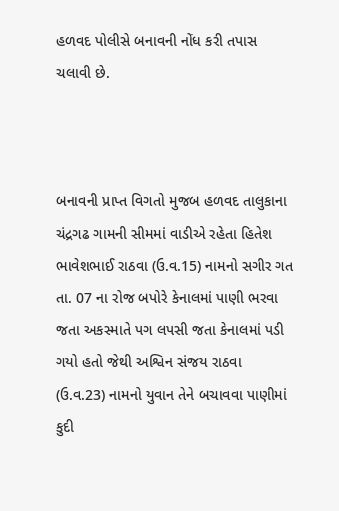હળવદ પોલીસે બનાવની નોંધ કરી તપાસ ચલાવી છે.



બનાવની પ્રાપ્ત વિગતો મુજબ હળવદ તાલુકાના ચંદ્રગઢ ગામની સીમમાં વાડીએ રહેતા હિતેશ ભાવેશભાઈ રાઠવા (ઉ.વ.15) નામનો સગીર ગત તા. 07 ના રોજ બપોરે કેનાલમાં પાણી ભરવા જતા અકસ્માતે પગ લપસી જતા કેનાલમાં પડી ગયો હતો જેથી અશ્વિન સંજય રાઠવા (ઉ.વ.23) નામનો યુવાન તેને બચાવવા પાણીમાં કુદી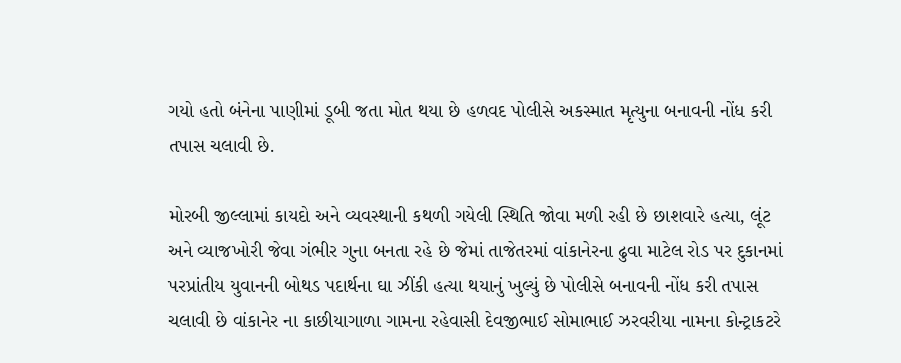ગયો હતો બંનેના પાણીમાં ડૂબી જતા મોત થયા છે હળવદ પોલીસે અકસ્માત મૃત્યુના બનાવની નોંધ કરી તપાસ ચલાવી છે.

મોરબી જીલ્લામાં કાયદો અને વ્યવસ્થાની કથળી ગયેલી સ્થિતિ જોવા મળી રહી છે છાશવારે હત્યા, લૂંટ અને વ્યાજખોરી જેવા ગંભીર ગુના બનતા રહે છે જેમાં તાજેતરમાં વાંકાનેરના ઢુવા માટેલ રોડ પર દુકાનમાં પરપ્રાંતીય યુવાનની બોથડ પદાર્થના ઘા ઝીંકી હત્યા થયાનું ખુલ્યું છે પોલીસે બનાવની નોંધ કરી તપાસ ચલાવી છે વાંકાનેર ના કાછીયાગાળા ગામના રહેવાસી દેવજીભાઈ સોમાભાઈ ઝરવરીયા નામના કોન્ટ્રાકટરે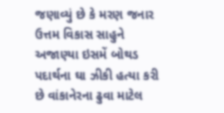જણાવ્યું છે કે મરણ જનાર ઉત્તમ વિકાસ સાહુને અજાણ્યા ઇસમેં બોથડ પદાર્થના ઘા ઝીકી હત્યા કરી છે વાંકાનેરના ઢુવા માટેલ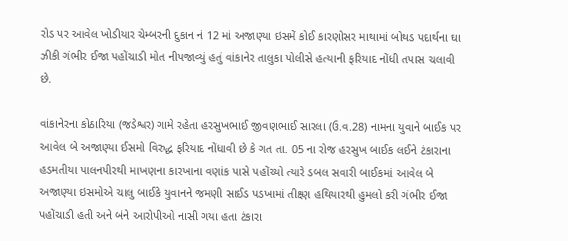રોડ પર આવેલ ખોડીયાર ચેમ્બરની દુકાન નં 12 માં અજાણ્યા ઇસમેં કોઈ કારણોસર માથામાં બોથડ પદાર્થના ઘા ઝીકી ગંભીર ઈજા પહોંચાડી મોત નીપજાવ્યું હતું વાંકાનેર તાલુકા પોલીસે હત્યાની ફરિયાદ નોંધી તપાસ ચલાવી છે.

વાંકાનેરના કોઠારિયા (જડેશ્વર) ગામે રહેતા હરસુખભાઈ જીવણભાઈ સારલા (ઉ.વ.28) નામના યુવાને બાઈક પર આવેલ બે અજાણ્યા ઈસમો વિરુદ્ધ ફરિયાદ નોંધાવી છે કે ગત તા. 05 ના રોજ હરસુખ બાઈક લઈને ટંકારાના હડમતીયા પાલનપીરથી માખણના કારખાના વણાંક પાસે પહોંચ્યો ત્યારે ડબલ સવારી બાઈકમાં આવેલ બે અજાણ્યા ઇસમોએ ચાલુ બાઈકે યુવાનને જમણી સાઈડ પડખામાં તીક્ષ્ણ હથિયારથી હુમલો કરી ગંભીર ઈજા પહોંચાડી હતી અને બંને આરોપીઓ નાસી ગયા હતા ટંકારા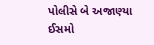પોલીસે બે અજાણ્યા ઈસમો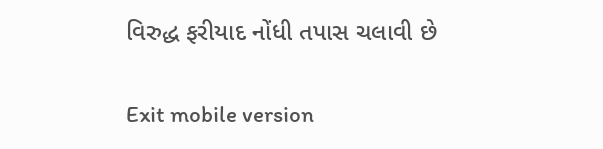વિરુદ્ધ ફરીયાદ નોંધી તપાસ ચલાવી છે

Exit mobile version